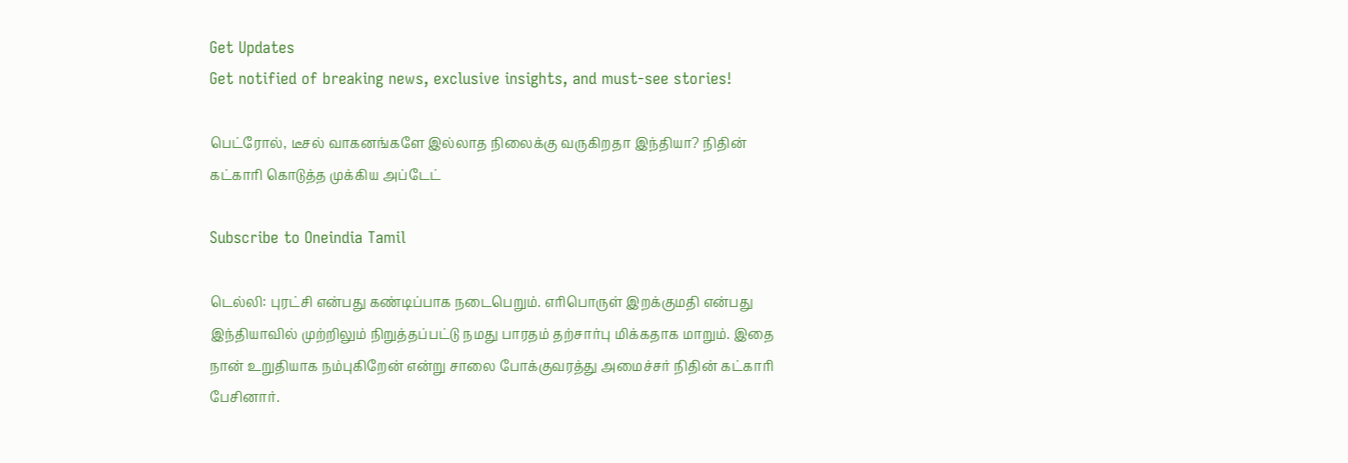Get Updates
Get notified of breaking news, exclusive insights, and must-see stories!

பெட்ரோல், டீசல் வாகனங்களே இல்லாத நிலைக்கு வருகிறதா இந்தியா? நிதின் கட்காரி கொடுத்த முக்கிய அப்டேட்

Subscribe to Oneindia Tamil

டெல்லி: புரட்சி என்பது கண்டிப்பாக நடைபெறும். எரிபொருள் இறக்குமதி என்பது இந்தியாவில் முற்றிலும் நிறுத்தப்பட்டு நமது பாரதம் தற்சார்பு மிக்கதாக மாறும். இதை நான் உறுதியாக நம்புகிறேன் என்று சாலை போக்குவரத்து அமைச்சர் நிதின் கட்காரி பேசினார்.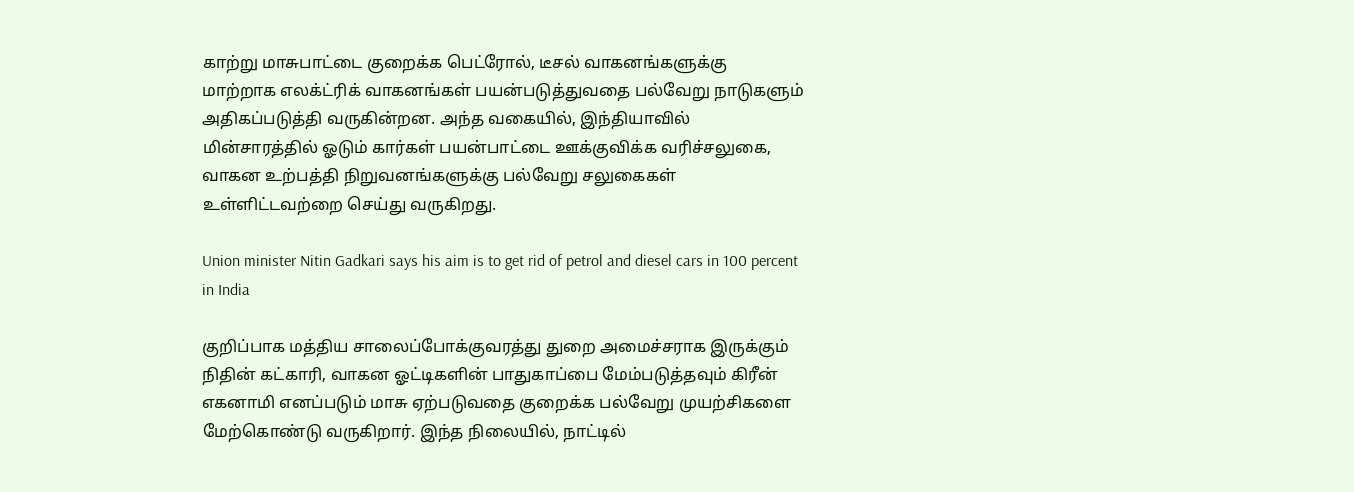காற்று மாசுபாட்டை குறைக்க பெட்ரோல், டீசல் வாகனங்களுக்கு மாற்றாக எலக்ட்ரிக் வாகனங்கள் பயன்படுத்துவதை பல்வேறு நாடுகளும் அதிகப்படுத்தி வருகின்றன. அந்த வகையில், இந்தியாவில் மின்சாரத்தில் ஓடும் கார்கள் பயன்பாட்டை ஊக்குவிக்க வரிச்சலுகை, வாகன உற்பத்தி நிறுவனங்களுக்கு பல்வேறு சலுகைகள் உள்ளிட்டவற்றை செய்து வருகிறது.

Union minister Nitin Gadkari says his aim is to get rid of petrol and diesel cars in 100 percent in India

குறிப்பாக மத்திய சாலைப்போக்குவரத்து துறை அமைச்சராக இருக்கும் நிதின் கட்காரி, வாகன ஓட்டிகளின் பாதுகாப்பை மேம்படுத்தவும் கிரீன் எகனாமி எனப்படும் மாசு ஏற்படுவதை குறைக்க பல்வேறு முயற்சிகளை மேற்கொண்டு வருகிறார். இந்த நிலையில், நாட்டில்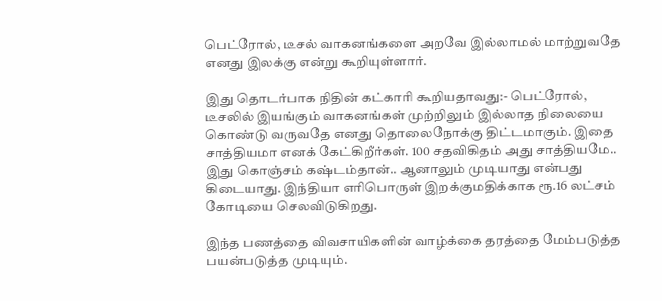பெட்ரோல், டீசல் வாகனங்களை அறவே இல்லாமல் மாற்றுவதே எனது இலக்கு என்று கூறியுள்ளார்.

இது தொடர்பாக நிதின் கட்காரி கூறியதாவது:- பெட்ரோல், டீசலில் இயங்கும் வாகனங்கள் முற்றிலும் இல்லாத நிலையை கொண்டு வருவதே எனது தொலைநோக்கு திட்டமாகும். இதை சாத்தியமா எனக் கேட்கிறீர்கள். 100 சதவிகிதம் அது சாத்தியமே.. இது கொஞ்சம் கஷ்டம்தான்.. ஆனாலும் முடியாது என்பது கிடையாது. இந்தியா எரிபொருள் இறக்குமதிக்காக ரூ.16 லட்சம் கோடியை செலவிடுகிறது.

இந்த பணத்தை விவசாயிகளின் வாழ்க்கை தரத்தை மேம்படுத்த பயன்படுத்த முடியும்.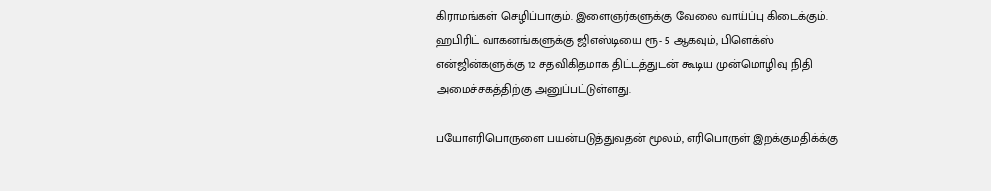கிராமங்கள் செழிப்பாகும். இளைஞர்களுக்கு வேலை வாய்ப்பு கிடைக்கும். ஹபிரிட் வாகனங்களுக்கு ஜிஎஸ்டியை ரூ- 5 ஆகவும், பிளெக்ஸ் என்ஜின்களுக்கு 12 சதவிகிதமாக திட்டத்துடன் கூடிய முன்மொழிவு நிதி அமைச்சகத்திற்கு அனுப்பட்டுள்ளது.

பயோஎரிபொருளை பயன்படுத்துவதன் மூலம், எரிபொருள் இறக்குமதிக்க்கு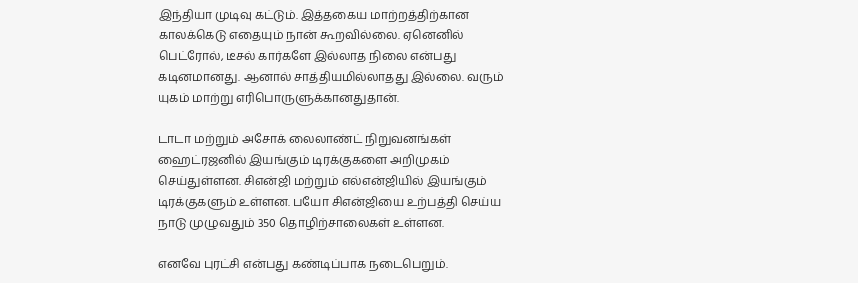இந்தியா முடிவு கட்டும். இத்தகைய மாற்றத்திற்கான காலக்கெடு எதையும் நான் கூறவில்லை. ஏனெனில் பெட்ரோல், டீசல் கார்களே இல்லாத நிலை என்பது கடினமானது. ஆனால் சாத்தியமில்லாதது இல்லை. வரும் யுகம் மாற்று எரிபொருளுக்கானதுதான்.

டாடா மற்றும் அசோக் லைலாண்ட் நிறுவனங்கள் ஹைட்ரஜனில் இயங்கும் டிரக்குகளை அறிமுகம் செய்துள்ளன. சிஎன்ஜி மற்றும் எல்என்ஜியில் இயங்கும் டிரக்குகளும் உள்ளன. பயோ சிஎன்ஜியை உற்பத்தி செய்ய நாடு முழுவதும் 350 தொழிற்சாலைகள் உள்ளன.

எனவே புரட்சி என்பது கண்டிப்பாக நடைபெறும்.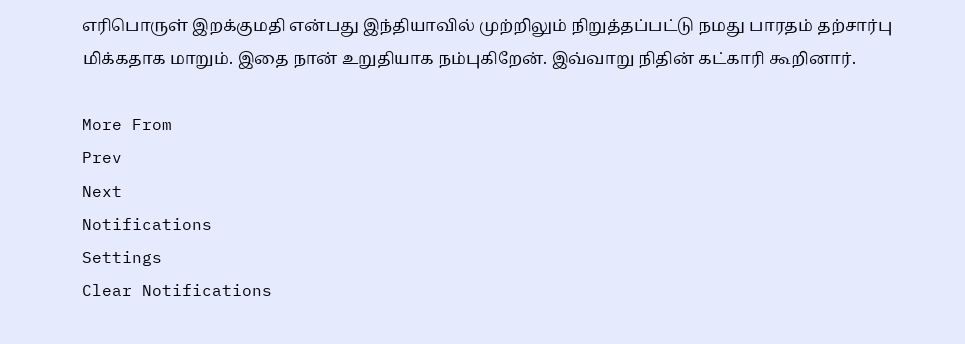எரிபொருள் இறக்குமதி என்பது இந்தியாவில் முற்றிலும் நிறுத்தப்பட்டு நமது பாரதம் தற்சார்பு மிக்கதாக மாறும். இதை நான் உறுதியாக நம்புகிறேன். இவ்வாறு நிதின் கட்காரி கூறினார்.

More From
Prev
Next
Notifications
Settings
Clear Notifications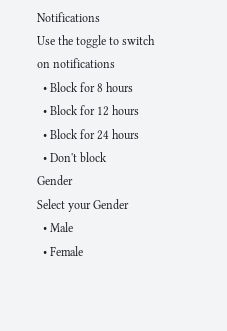Notifications
Use the toggle to switch on notifications
  • Block for 8 hours
  • Block for 12 hours
  • Block for 24 hours
  • Don't block
Gender
Select your Gender
  • Male
  • Female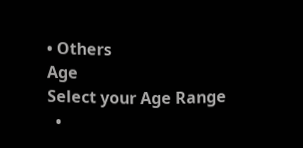• Others
Age
Select your Age Range
  •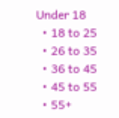Under 18
  • 18 to 25
  • 26 to 35
  • 36 to 45
  • 45 to 55
  • 55+